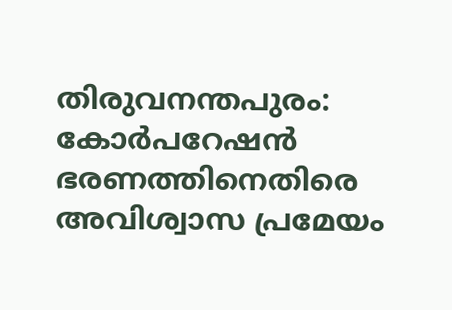തിരുവനന്തപുരം: കോർപറേഷൻ ഭരണത്തിനെതിരെ അവിശ്വാസ പ്രമേയം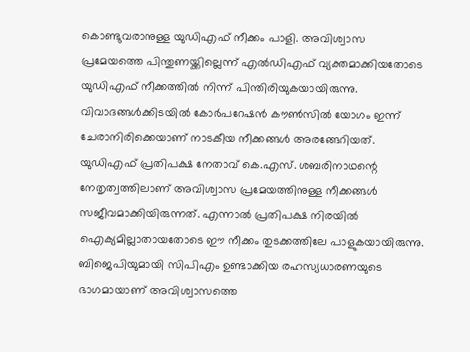കൊണ്ടുവരാനുള്ള യുഡിഎഫ് നീക്കം പാളി. അവിശ്വാസ പ്രമേയത്തെ പിന്തുണയ്ക്കില്ലെന്ന് എൽഡിഎഫ് വ്യക്തമാക്കിയതോടെ യുഡിഎഫ് നീക്കത്തിൽ നിന്ന് പിന്തിരിയുകയായിരുന്നു. വിവാദങ്ങൾക്കിടയിൽ കോർപറേഷൻ കൗൺസിൽ യോഗം ഇന്ന് ചേരാനിരിക്കെയാണ് നാടകീയ നീക്കങ്ങൾ അരങ്ങേറിയത്.
യുഡിഎഫ് പ്രതിപക്ഷ നേതാവ് കെ.എസ്. ശബരിനാഥന്റെ നേതൃത്വത്തിലാണ് അവിശ്വാസ പ്രമേയത്തിനുള്ള നീക്കങ്ങൾ സജീവമാക്കിയിരുന്നത്. എന്നാൽ പ്രതിപക്ഷ നിരയിൽ ഐക്യമില്ലാതായതോടെ ഈ നീക്കം തുടക്കത്തിലേ പാളുകയായിരുന്നു. ബിജെപിയുമായി സിപിഎം ഉണ്ടാക്കിയ രഹസ്യധാരണയുടെ ഭാഗമായാണ് അവിശ്വാസത്തെ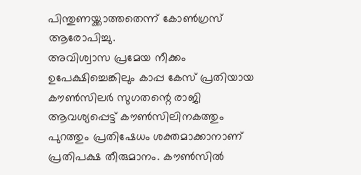പിന്തുണയ്ക്കാത്തതെന്ന് കോൺഗ്രസ് ആരോപിച്ചു.
അവിശ്വാസ പ്രമേയ നീക്കം ഉപേക്ഷിച്ചെങ്കിലും കാപ്പ കേസ് പ്രതിയായ കൗൺസിലർ സുഗതന്റെ രാജി ആവശ്യപ്പെട്ട് കൗൺസിലിനകത്തും പുറത്തും പ്രതിഷേധം ശക്തമാക്കാനാണ് പ്രതിപക്ഷ തീരുമാനം. കൗൺസിൽ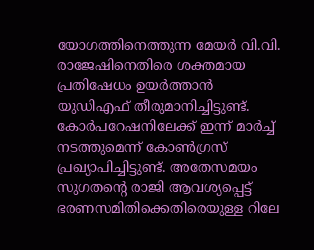യോഗത്തിനെത്തുന്ന മേയർ വി.വി. രാജേഷിനെതിരെ ശക്തമായ പ്രതിഷേധം ഉയർത്താൻ യുഡിഎഫ് തീരുമാനിച്ചിട്ടുണ്ട്.
കോർപറേഷനിലേക്ക് ഇന്ന് മാർച്ച് നടത്തുമെന്ന് കോൺഗ്രസ് പ്രഖ്യാപിച്ചിട്ടുണ്ട്. അതേസമയം സുഗതന്റെ രാജി ആവശ്യപ്പെട്ട് ഭരണസമിതിക്കെതിരെയുള്ള റിലേ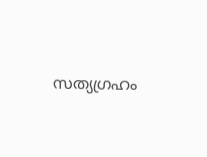സത്യഗ്രഹം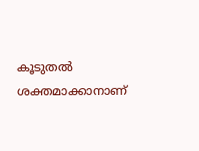കൂടുതൽ ശക്തമാക്കാനാണ്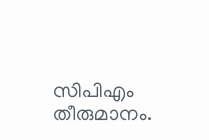സിപിഎം തീരുമാനം.